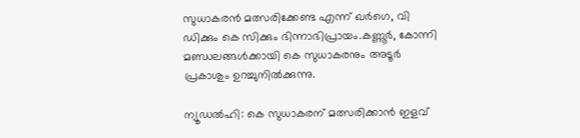സുധാകരന്‍ മത്സരിക്കേണ്ട എന്ന് ഖര്‍ഗെ, വി ഡിക്കും കെ സിക്കും ഭിന്നാഭിപ്രായം.കണ്ണൂര്‍, കോന്നി മണ്ഡലങ്ങള്‍ക്കായി കെ സുധാകരനും അടൂര്‍ പ്രകാശും ഉറച്ചുനില്‍ക്കുന്നു.

ന്യൂഡൽഹി: കെ സുധാകരന് മത്സരിക്കാന്‍ ഇളവ്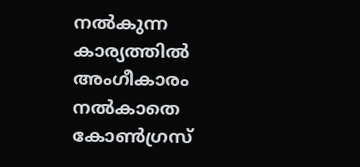നല്‍കുന്ന കാര്യത്തില്‍ അംഗീകാരം നല്‍കാതെ കോണ്‍ഗ്രസ്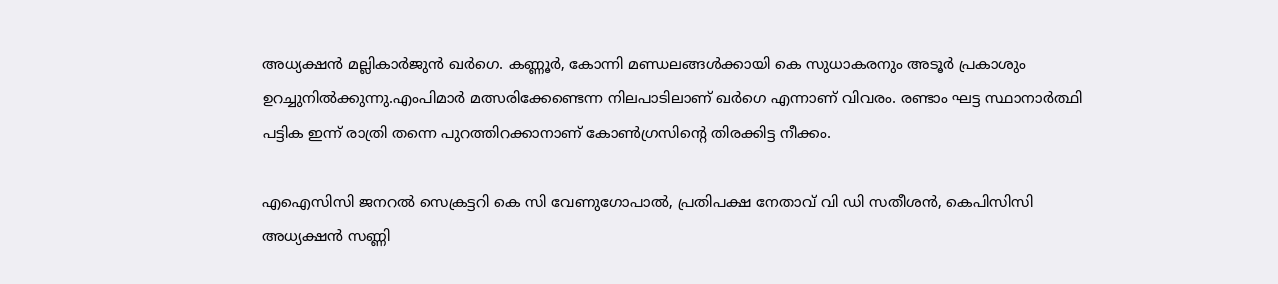അധ്യക്ഷന്‍ മല്ലികാര്‍ജുന്‍ ഖര്‍ഗെ. കണ്ണൂര്‍, കോന്നി മണ്ഡലങ്ങള്‍ക്കായി കെ സുധാകരനും അടൂര്‍ പ്രകാശും ഉറച്ചുനില്‍ക്കുന്നു.എംപിമാര്‍ മത്സരിക്കേണ്ടെന്ന നിലപാടിലാണ് ഖര്‍ഗെ എന്നാണ് വിവരം. രണ്ടാം ഘട്ട സ്ഥാനാര്‍ത്ഥി പട്ടിക ഇന്ന് രാത്രി തന്നെ പുറത്തിറക്കാനാണ് കോണ്‍ഗ്രസിന്റെ തിരക്കിട്ട നീക്കം.

എഐസിസി ജനറൽ സെക്രട്ടറി കെ സി വേണുഗോപാൽ, പ്രതിപക്ഷ നേതാവ് വി ഡി സതീശൻ, കെപിസിസി അധ്യക്ഷൻ സണ്ണി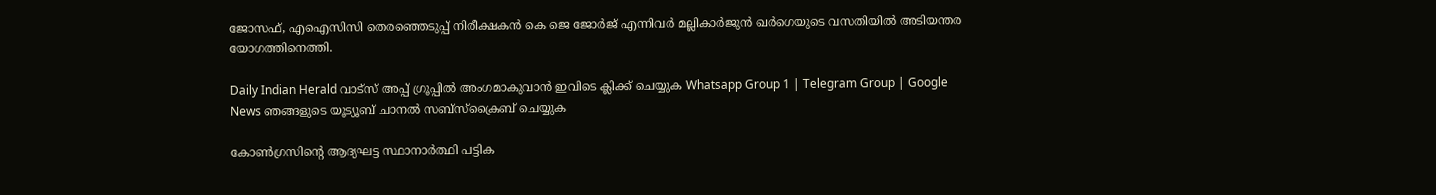ജോസഫ്, എഐസിസി തെരഞ്ഞെടുപ്പ് നിരീക്ഷകൻ കെ ജെ ജോർജ് എന്നിവർ മല്ലികാർജുൻ ഖർഗെയുടെ വസതിയിൽ അടിയന്തര യോഗത്തിനെത്തി.

Daily Indian Herald വാട്സ് അപ്പ് ഗ്രൂപ്പിൽ അംഗമാകുവാൻ ഇവിടെ ക്ലിക്ക് ചെയ്യുക Whatsapp Group 1 | Telegram Group | Google News ഞങ്ങളുടെ യൂട്യൂബ് ചാനൽ സബ്സ്ക്രൈബ് ചെയ്യുക

കോണ്‍ഗ്രസിന്റെ ആദ്യഘട്ട സ്ഥാനാര്‍ത്ഥി പട്ടിക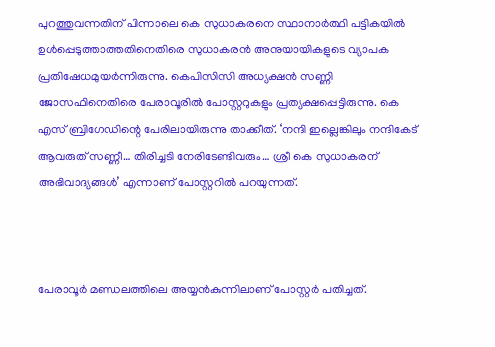പുറത്തുവന്നതിന് പിന്നാലെ കെ സുധാകരനെ സ്ഥാനാര്‍ത്ഥി പട്ടികയില്‍ ഉള്‍പ്പെടുത്താത്തതിനെതിരെ സുധാകരന്‍ അനുയായികളുടെ വ്യാപക പ്രതിഷേധമുയര്‍ന്നിരുന്നു. കെപിസിസി അധ്യക്ഷന്‍ സണ്ണി ജോസഫിനെതിരെ പേരാവൂരില്‍ പോസ്റ്ററുകളും പ്രത്യക്ഷപ്പെട്ടിരുന്നു. കെ എസ് ബ്രിഗേഡിന്റെ പേരിലായിരുന്നു താക്കീത്. ‘നന്ദി ഇല്ലെങ്കിലും നന്ദികേട് ആവരുത് സണ്ണീ… തിരിച്ചടി നേരിടേണ്ടിവരും… ശ്രീ കെ സുധാകരന് അഭിവാദ്യങ്ങള്‍’ എന്നാണ് പോസ്റ്ററില്‍ പറയുന്നത്.



പേരാവൂര്‍ മണ്ഡലത്തിലെ അയ്യന്‍കുന്നിലാണ് പോസ്റ്റര്‍ പതിച്ചത്.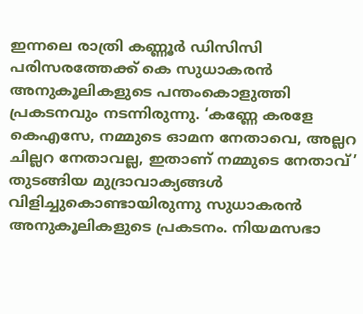ഇന്നലെ രാത്രി കണ്ണൂര്‍ ഡിസിസി പരിസരത്തേക്ക് കെ സുധാകരന്‍ അനുകൂലികളുടെ പന്തംകൊളുത്തി പ്രകടനവും നടന്നിരുന്നു. ‘കണ്ണേ കരളേ കെഎസേ, നമ്മുടെ ഓമന നേതാവെ, അല്ലറ ചില്ലറ നേതാവല്ല, ഇതാണ് നമ്മുടെ നേതാവ്’ തുടങ്ങിയ മുദ്രാവാക്യങ്ങള്‍ വിളിച്ചുകൊണ്ടായിരുന്നു സുധാകരന്‍ അനുകൂലികളുടെ പ്രകടനം. നിയമസഭാ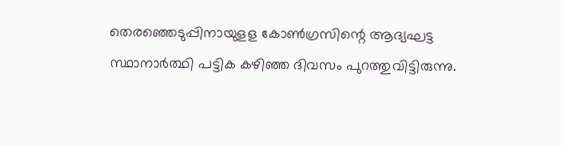തെരഞ്ഞെടുപ്പിനായുളള കോണ്‍ഗ്രസിന്റെ ആദ്യഘട്ട സ്ഥാനാര്‍ത്ഥി പട്ടിക കഴിഞ്ഞ ദിവസം പുറത്തുവിട്ടിരുന്നു.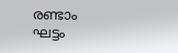രണ്ടാം ഘട്ടം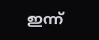ഇന്ന്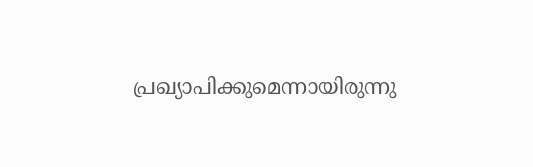പ്രഖ്യാപിക്കുമെന്നായിരുന്നു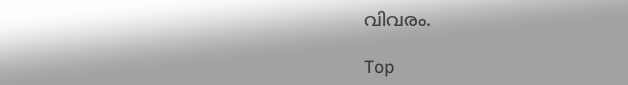വിവരം.

Top